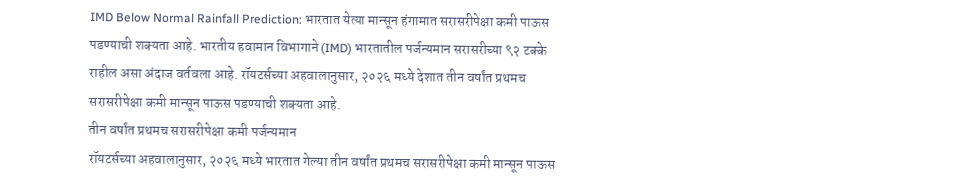IMD Below Normal Rainfall Prediction: भारतात येत्या मान्सून हंगामात सरासरीपेक्षा कमी पाऊस पडण्याची शक्यता आहे. भारतीय हवामान विभागाने (IMD) भारतातील पर्जन्यमान सरासरीच्या ९२ टक्के राहील असा अंदाज वर्तवला आहे. रॉयटर्सच्या अहवालानुसार, २०२६ मध्ये देशात तीन वर्षांत प्रथमच सरासरीपेक्षा कमी मान्सून पाऊस पडण्याची शक्यता आहे.
तीन वर्षांत प्रथमच सरासरीपेक्षा कमी पर्जन्यमान
रॉयटर्सच्या अहवालानुसार, २०२६ मध्ये भारतात गेल्या तीन वर्षांत प्रथमच सरासरीपेक्षा कमी मान्सून पाऊस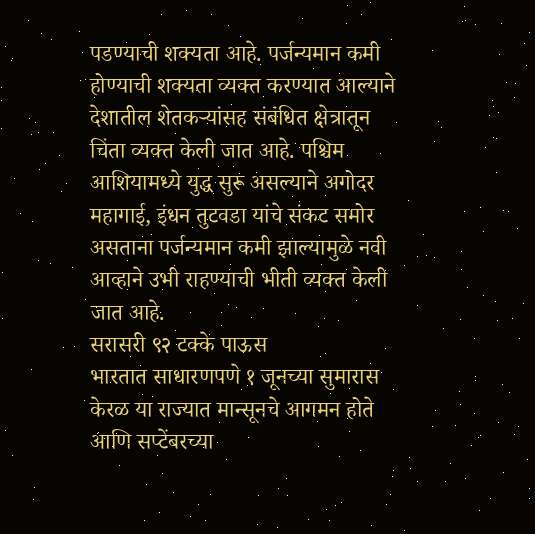पडण्याची शक्यता आहे. पर्जन्यमान कमी होण्याची शक्यता व्यक्त करण्यात आल्याने देशातील शेतकऱ्यांसह संबंधित क्षेत्रातून चिंता व्यक्त केली जात आहे. पश्चिम आशियामध्ये युद्ध सुरू असल्याने अगोदर महागाई, इंधन तुटवडा यांचे संकट समोर असताना पर्जन्यमान कमी झाल्यामुळे नवी आव्हाने उभी राहण्याची भीती व्यक्त केली जात आहे.
सरासरी ९२ टक्के पाऊस
भारतात साधारणपणे १ जूनच्या सुमारास केरळ या राज्यात मान्सूनचे आगमन होते आणि सप्टेंबरच्या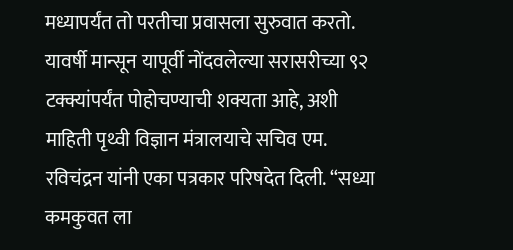मध्यापर्यंत तो परतीचा प्रवासला सुरुवात करतो. यावर्षी मान्सून यापूर्वी नोंदवलेल्या सरासरीच्या ९२ टक्क्यांपर्यंत पोहोचण्याची शक्यता आहे, अशी माहिती पृथ्वी विज्ञान मंत्रालयाचे सचिव एम. रविचंद्रन यांनी एका पत्रकार परिषदेत दिली. “सध्या कमकुवत ला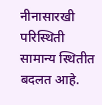नीनासारखी परिस्थिती सामान्य स्थितीत बदलत आहे.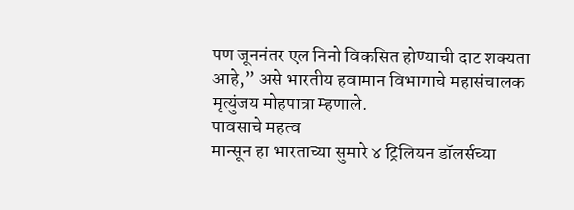पण जूननंतर एल निनो विकसित होण्याची दाट शक्यता आहे,” असे भारतीय हवामान विभागाचे महासंचालक मृत्युंजय मोहपात्रा म्हणाले.
पावसाचे महत्व
मान्सून हा भारताच्या सुमारे ४ ट्रिलियन डॉलर्सच्या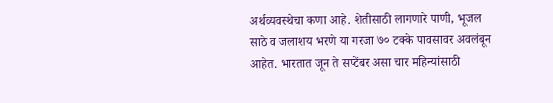अर्थव्यवस्थेचा कणा आहे. शेतीसाठी लागणारे पाणी, भूजल साठे व जलाशय भरणे या गरजा ७० टक्के पावसावर अवलंबून आहेत. भारतात जून ते सप्टेंबर असा चार महिन्यांसाठी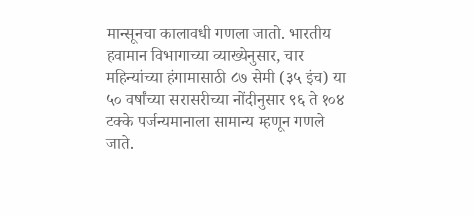मान्सूनचा कालावधी गणला जातो. भारतीय हवामान विभागाच्या व्याख्येनुसार, चार महिन्यांच्या हंगामासाठी ८७ सेमी (३५ इंच) या ५० वर्षांच्या सरासरीच्या नोंदीनुसार ९६ ते १०४ टक्के पर्जन्यमानाला सामान्य म्हणून गणले जाते.